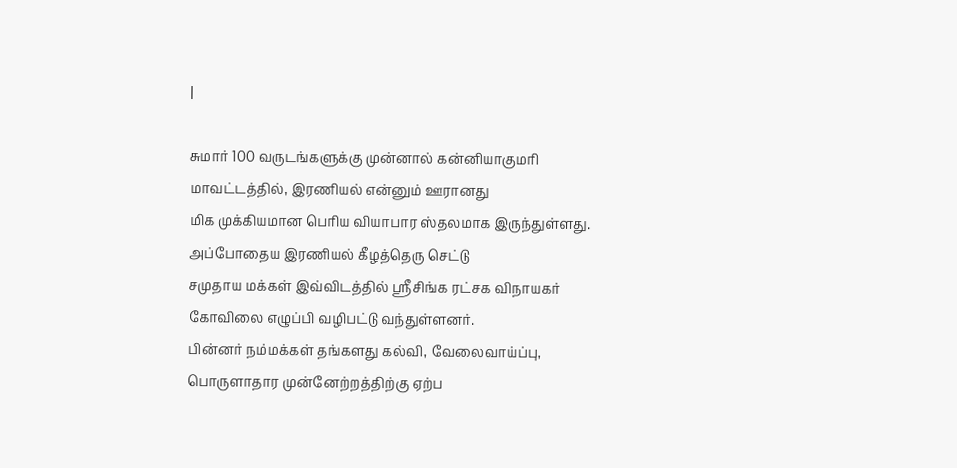|

சுமார் 100 வருடங்களுக்கு முன்னால் கன்னியாகுமரி மாவட்டத்தில், இரணியல் என்னும் ஊரானது
மிக முக்கியமான பெரிய வியாபார ஸ்தலமாக இருந்துள்ளது. அப்போதைய இரணியல் கீழத்தெரு செட்டு
சமுதாய மக்கள் இவ்விடத்தில் ஸ்ரீசிங்க ரட்சக விநாயகர் கோவிலை எழுப்பி வழிபட்டு வந்துள்ளனர்.
பின்னர் நம்மக்கள் தங்களது கல்வி, வேலைவாய்ப்பு, பொருளாதார முன்னேற்றத்திற்கு ஏற்ப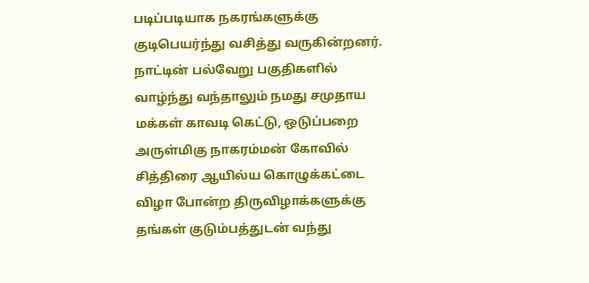படிப்படியாக நகரங்களுக்கு குடிபெயர்ந்து வசித்து வருகின்றனர். நாட்டின் பல்வேறு பகுதிகளில்
வாழ்ந்து வந்தாலும் நமது சமுதாய மக்கள் காவடி கெட்டு, ஒடுப்பறை அருள்மிகு நாகரம்மன் கோவில்
சித்திரை ஆயில்ய கொழுக்கட்டை விழா போன்ற திருவிழாக்களுக்கு தங்கள் குடும்பத்துடன் வந்து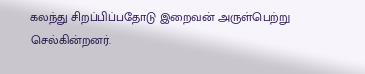கலந்து சிறப்பிப்பதோடு இறைவன் அருள்பெற்று செல்கின்றனர்.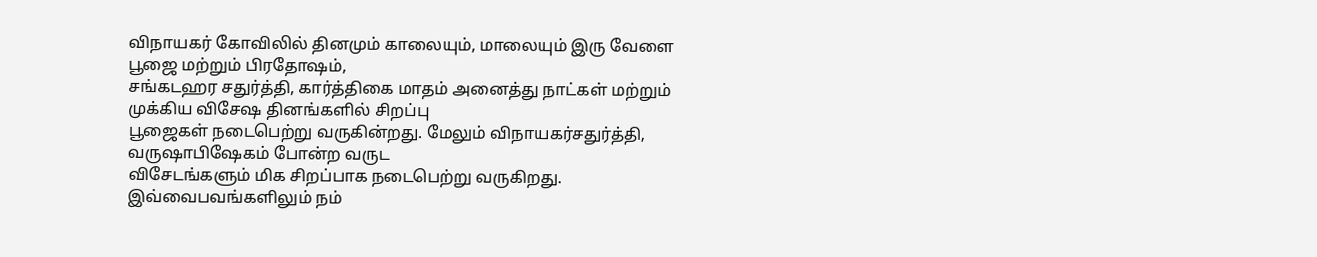விநாயகர் கோவிலில் தினமும் காலையும், மாலையும் இரு வேளை பூஜை மற்றும் பிரதோஷம்,
சங்கடஹர சதுர்த்தி, கார்த்திகை மாதம் அனைத்து நாட்கள் மற்றும் முக்கிய விசேஷ தினங்களில் சிறப்பு
பூஜைகள் நடைபெற்று வருகின்றது. மேலும் விநாயகர்சதுர்த்தி, வருஷாபிஷேகம் போன்ற வருட
விசேடங்களும் மிக சிறப்பாக நடைபெற்று வருகிறது. இவ்வைபவங்களிலும் நம்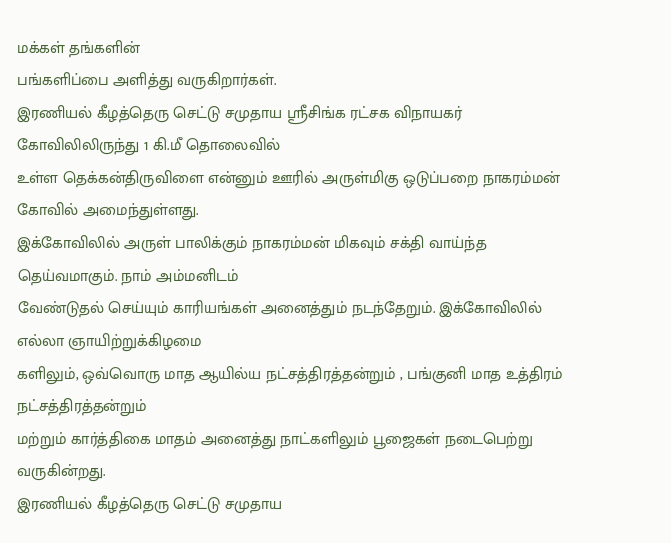மக்கள் தங்களின்
பங்களிப்பை அளித்து வருகிறார்கள்.
இரணியல் கீழத்தெரு செட்டு சமுதாய ஸ்ரீசிங்க ரட்சக விநாயகர் கோவிலிலிருந்து 1 கி.மீ தொலைவில்
உள்ள தெக்கன்திருவிளை என்னும் ஊரில் அருள்மிகு ஒடுப்பறை நாகரம்மன் கோவில் அமைந்துள்ளது.
இக்கோவிலில் அருள் பாலிக்கும் நாகரம்மன் மிகவும் சக்தி வாய்ந்த தெய்வமாகும். நாம் அம்மனிடம்
வேண்டுதல் செய்யும் காரியங்கள் அனைத்தும் நடந்தேறும். இக்கோவிலில் எல்லா ஞாயிற்றுக்கிழமை
களிலும், ஒவ்வொரு மாத ஆயில்ய நட்சத்திரத்தன்றும் , பங்குனி மாத உத்திரம் நட்சத்திரத்தன்றும்
மற்றும் கார்த்திகை மாதம் அனைத்து நாட்களிலும் பூஜைகள் நடைபெற்று வருகின்றது.
இரணியல் கீழத்தெரு செட்டு சமுதாய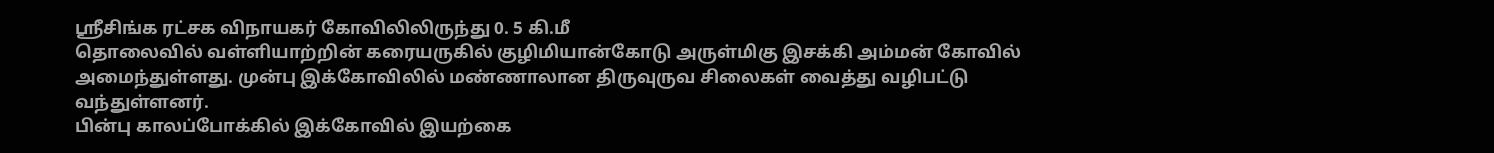ஸ்ரீசிங்க ரட்சக விநாயகர் கோவிலிலிருந்து 0. 5 கி.மீ
தொலைவில் வள்ளியாற்றின் கரையருகில் குழிமியான்கோடு அருள்மிகு இசக்கி அம்மன் கோவில்
அமைந்துள்ளது. முன்பு இக்கோவிலில் மண்ணாலான திருவுருவ சிலைகள் வைத்து வழிபட்டு வந்துள்ளனர்.
பின்பு காலப்போக்கில் இக்கோவில் இயற்கை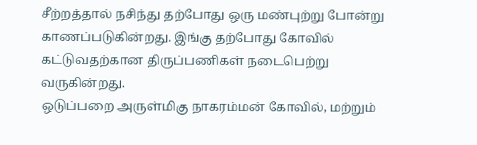சீற்றத்தால் நசிந்து தற்போது ஒரு மண்புற்று போன்று
காணப்படுகின்றது. இங்கு தற்போது கோவில் கட்டுவதற்கான திருப்பணிகள் நடைபெற்று வருகின்றது.
ஒடுப்பறை அருள்மிகு நாகரம்மன் கோவில், மற்றும்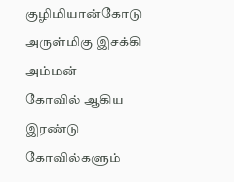குழிமியான்கோடு அருள்மிகு இசக்கி அம்மன்
கோவில் ஆகிய இரண்டு கோவில்களும்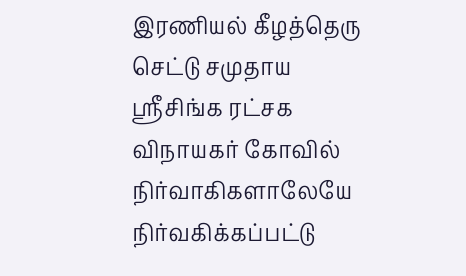இரணியல் கீழத்தெரு செட்டு சமுதாய ஸ்ரீசிங்க ரட்சக
விநாயகர் கோவில் நிர்வாகிகளாலேயே நிர்வகிக்கப்பட்டு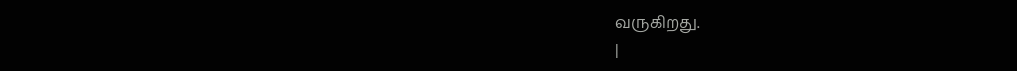வருகிறது.
|